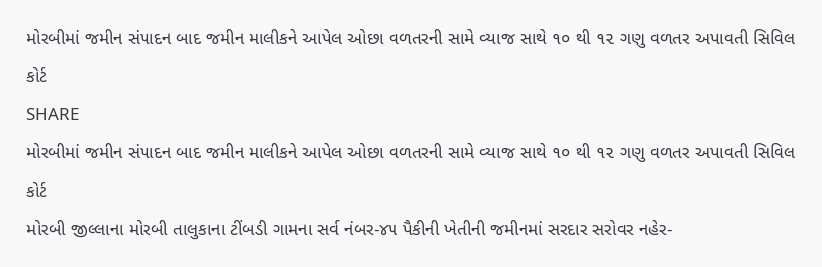મોરબીમાં જમીન સંપાદન બાદ જમીન માલીકને આપેલ ઓછા વળતરની સામે વ્યાજ સાથે ૧૦ થી ૧૨ ગણુ વળતર અપાવતી સિવિલ કોર્ટ
SHARE
મોરબીમાં જમીન સંપાદન બાદ જમીન માલીકને આપેલ ઓછા વળતરની સામે વ્યાજ સાથે ૧૦ થી ૧૨ ગણુ વળતર અપાવતી સિવિલ કોર્ટ
મોરબી જીલ્લાના મોરબી તાલુકાના ટીંબડી ગામના સર્વ નંબર-૪૫ પૈકીની ખેતીની જમીનમાં સરદાર સરોવર નહેર-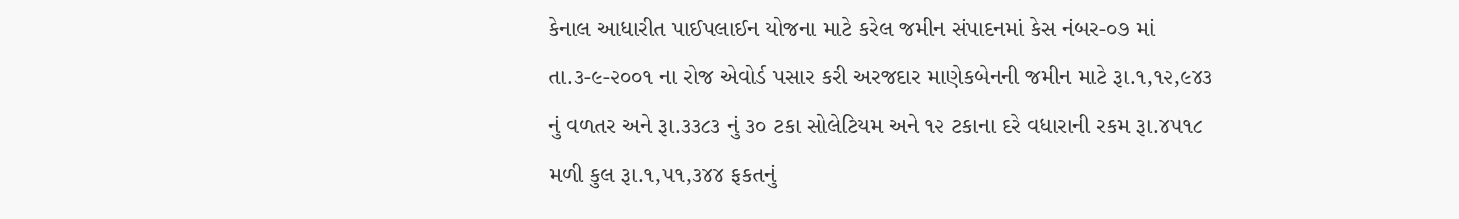કેનાલ આધારીત પાઈપલાઈન યોજના માટે કરેલ જમીન સંપાદનમાં કેસ નંબર-૦૭ માં તા.૩-૯-૨૦૦૧ ના રોજ એવોર્ડ પસાર કરી અરજદાર માણેકબેનની જમીન માટે રૂા.૧,૧૨,૯૪૩ નું વળતર અને રૂા.૩૩૮૩ નું ૩૦ ટકા સોલેટિયમ અને ૧૨ ટકાના દરે વધારાની રકમ રૂા.૪૫૧૮ મળી કુલ રૂા.૧,૫૧,૩૪૪ ફકતનું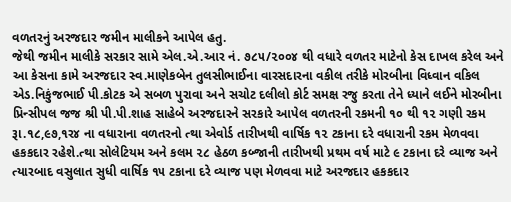વળતરનું અરજદાર જમીન માલીકને આપેલ હતુ.
જેથી જમીન માલીકે સરકાર સામે એલ.એ.આર નં. ૭૮૫/૨૦૦૪ થી વધારે વળતર માટેનો કેસ દાખલ કરેલ અને આ કેસના કામે અરજદાર સ્વ.માણેકબેન તુલસીભાઈના વારસદારના વકીલ તરીકે મોરબીના વિધ્વાન વકિલ એડ.નિકુંજભાઈ પી.કોટક એ સબળ પુરાવા અને સચોટ દલીલો કોર્ટ સમક્ષ રજુ કરતા તેને ધ્યાને લઈને મોરબીના પ્રિન્સીપલ જજ શ્રી પી.પી.શાહ સાહેબે અરજદારને સરકારે આપેલ વળતરની રકમની ૧૦ થી ૧૨ ગણી રકમ રૂા.૧૮,૯૭,૧ર૪ ના વધારાના વળતરનો ત્થા એવોર્ડ તારીખથી વાર્ષિક ૧૨ ટકાના દરે વધારાની રકમ મેળવવા હકકદાર રહેશે.ત્થા સોલેટિયમ અને કલમ ૨૮ હેઠળ કબ્જાની તારીખથી પ્રથમ વર્ષ માટે ૯ ટકાના દરે વ્યાજ અને ત્યારબાદ વસુલાત સુધી વાર્ષિક ૧૫ ટકાના દરે વ્યાજ પણ મેળવવા માટે અરજદાર હકકદાર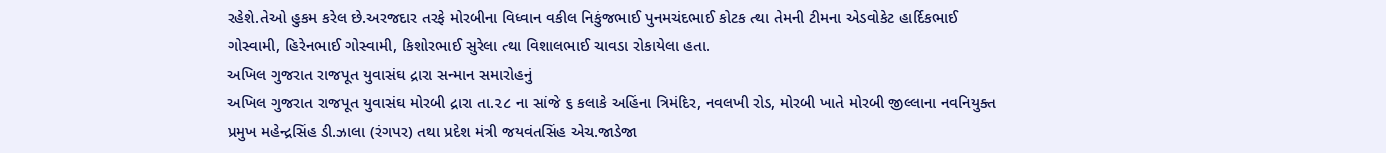રહેશે.તેઓ હુકમ કરેલ છે.અરજદાર તરફે મોરબીના વિધ્વાન વકીલ નિકુંજભાઈ પુનમચંદભાઈ કોટક ત્થા તેમની ટીમના એડવોકેટ હાર્દિકભાઈ ગોસ્વામી, હિરેનભાઈ ગોસ્વામી, કિશોરભાઈ સુરેલા ત્થા વિશાલભાઈ ચાવડા રોકાયેલા હતા.
અખિલ ગુજરાત રાજપૂત યુવાસંઘ દ્રારા સન્માન સમારોહનું
અખિલ ગુજરાત રાજપૂત યુવાસંઘ મોરબી દ્રારા તા.૨૮ ના સાંજે ૬ કલાકે અહિંના ત્રિમંદિર, નવલખી રોડ, મોરબી ખાતે મોરબી જીલ્લાના નવનિયુક્ત પ્રમુખ મહેન્દ્રસિંહ ડી.ઝાલા (રંગપર) તથા પ્રદેશ મંત્રી જયવંતસિંહ એચ.જાડેજા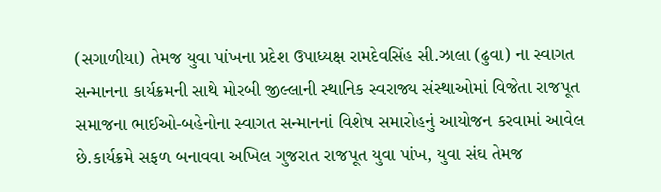(સગાળીયા) તેમજ યુવા પાંખના પ્રદેશ ઉપાધ્યક્ષ રામદેવસિંહ સી.ઝાલા (ઢુવા) ના સ્વાગત સન્માનના કાર્યક્રમની સાથે મોરબી જીલ્લાની સ્થાનિક સ્વરાજ્ય સંસ્થાઓમાં વિજેતા રાજપૂત સમાજના ભાઈઓ-બહેનોના સ્વાગત સન્માનનાં વિશેષ સમારોહનું આયોજન કરવામાં આવેલ છે.કાર્યક્રમે સફળ બનાવવા અખિલ ગુજરાત રાજપૂત યુવા પાંખ, યુવા સંઘ તેમજ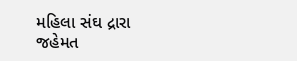મહિલા સંઘ દ્રારા જહેમત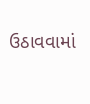ઉઠાવવામાં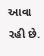આવા રહી છે.